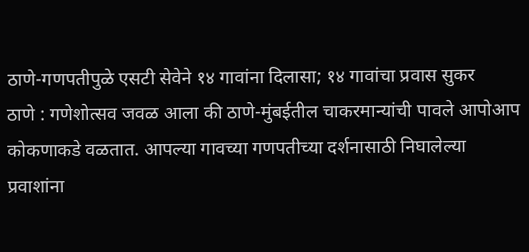ठाणे-गणपतीपुळे एसटी सेवेने १४ गावांना दिलासा; १४ गावांचा प्रवास सुकर
ठाणे : गणेशोत्सव जवळ आला की ठाणे-मुंबईतील चाकरमान्यांची पावले आपोआप कोकणाकडे वळतात. आपल्या गावच्या गणपतीच्या दर्शनासाठी निघालेल्या प्रवाशांना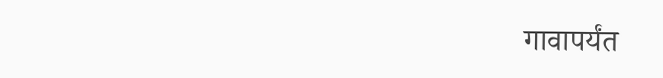गावापर्यंत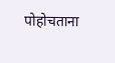पोहोचताना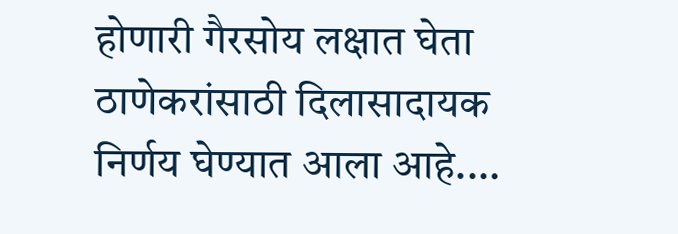होणारी गैरसोय लक्षात घेता ठाणेकरांसाठी दिलासादायक निर्णय घेण्यात आला आहे.…